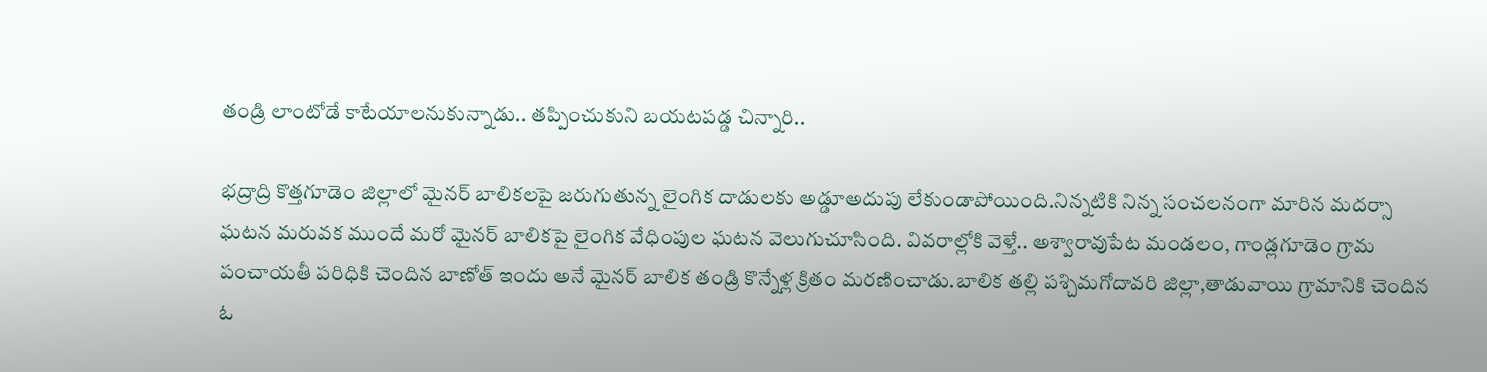తండ్రి లాంటోడే కాటేయాలనుకున్నాడు.. తప్పించుకుని బయటపడ్డ చిన్నారి..

భద్రాద్రి కొత్తగూడెం జిల్లాలో మైనర్ బాలికలపై జరుగుతున్న లైంగిక దాడులకు అడ్డూఅదుపు లేకుండాపోయింది.నిన్నటికి నిన్న సంచలనంగా మారిన మదర్సా ఘటన మరువక ముందే మరో మైనర్ బాలికపై లైంగిక వేధింపుల ఘటన వెలుగుచూసింది. వివరాల్లోకి వెళ్తే.. అశ్వారావుపేట మండలం, గాండ్లగూడెం గ్రామ పంచాయతీ పరిధికి చెందిన బాణోత్ ఇందు అనే మైనర్ బాలిక తండ్రి కొన్నేళ్ల క్రితం మరణించాడు.బాలిక తల్లి పశ్చిమగోదావరి జిల్లా,తాడువాయి గ్రామానికి చెందిన ఓ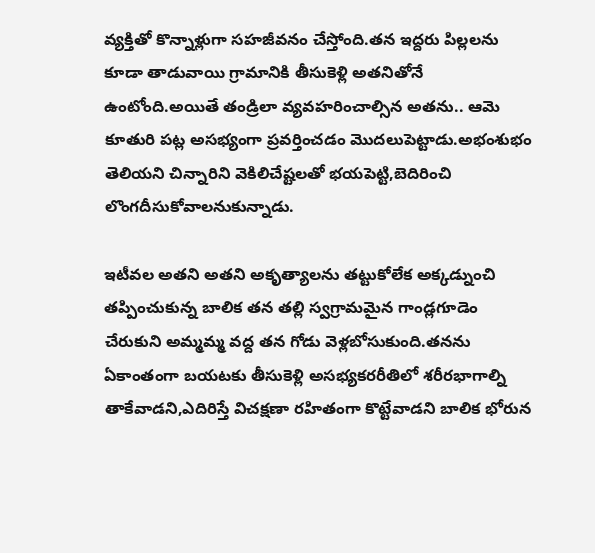వ్యక్తితో కొన్నాళ్లుగా సహజీవనం చేస్తోంది.తన ఇద్దరు పిల్లలను కూడా తాడువాయి గ్రామానికి తీసుకెళ్లి అతనితోనే ఉంటోంది.అయితే తండ్రిలా వ్యవహరించాల్సిన అతను.. ఆమె కూతురి పట్ల అసభ్యంగా ప్రవర్తించడం మొదలుపెట్టాడు.అభంశుభం తెలియని చిన్నారిని వెకిలిచేష్టలతో భయపెట్టి,బెదిరించి లొంగదీసుకోవాలనుకున్నాడు.

ఇటీవల అతని అతని అకృత్యాలను తట్టుకోలేక అక్కడ్నుంచి తప్పించుకున్న బాలిక తన తల్లి స్వగ్రామమైన గాండ్లగూడెం చేరుకుని అమ్మమ్మ వద్ద తన గోడు వెళ్లబోసుకుంది.తనను ఏకాంతంగా బయటకు తీసుకెళ్లి అసభ్యకరరీతిలో శరీరభాగాల్ని తాకేవాడని,ఎదిరిస్తే విచక్షణా రహితంగా కొట్టేవాడని బాలిక భోరున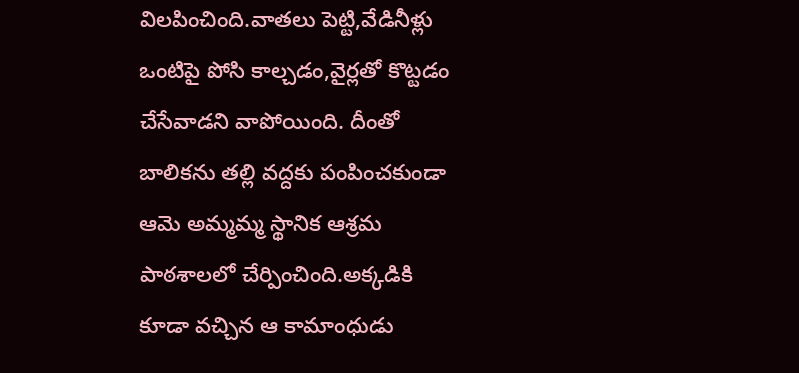విలపించింది.వాతలు పెట్టి,వేడినీళ్లు ఒంటిపై పోసి కాల్చడం,వైర్లతో కొట్టడం చేసేవాడని వాపోయింది. దీంతో బాలికను తల్లి వద్దకు పంపించకుండా ఆమె అమ్మమ్మ స్థానిక ఆశ్రమ పాఠశాలలో చేర్పించింది.అక్కడికి కూడా వచ్చిన ఆ కామాంధుడు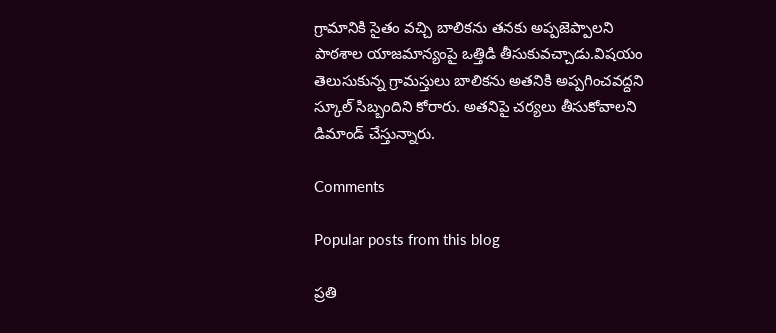గ్రామానికి సైతం వచ్చి బాలికను తనకు అప్పజెప్పాలని పాఠశాల యాజమాన్యంపై ఒత్తిడి తీసుకువచ్చాడు.విషయం తెలుసుకున్న గ్రామస్తులు బాలికను అతనికి అప్పగించవద్దని స్కూల్ సిబ్బందిని కోరారు. అతనిపై చర్యలు తీసుకోవాలని డిమాండ్ చేస్తున్నారు.

Comments

Popular posts from this blog

ప్రతి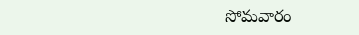సోమవారం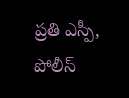ప్రతి ఎస్పీ, పోలీస్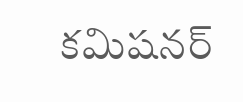కమిషనర్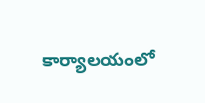కార్యాలయంలో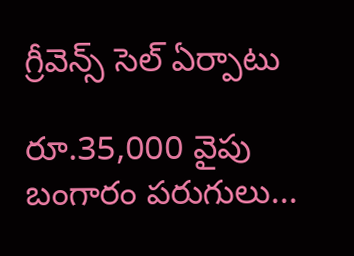గ్రీవెన్స్ సెల్ ఏర్పాటు

రూ.35,000 వైపు బంగారం పరుగులు...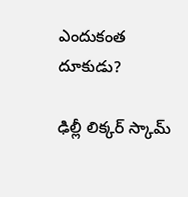ఎందుకంత దూకుడు?

ఢిల్లీ లిక్కర్ స్కామ్‌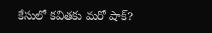కేసులో కవితకు మరో షాక్?